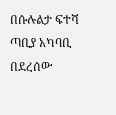በሱሉልታ ፍተሻ ጣቢያ አካባቢ በደረሰው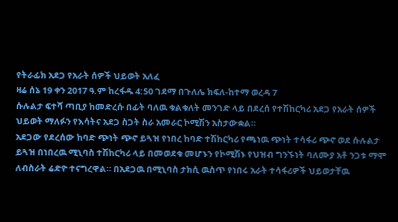የትራፊክ አደጋ የአራት ሰዎች ህይወት አለፈ
ዛሬ ሰኔ 19 ቀን 2017 ዓ.ም ከረፋዱ 4:50 ገደማ በጉለሌ ክፍለ-ከተማ ወረዳ 7
ሱሉልታ ፍተሻ ጣቢያ ከመድረሱ በፊት ባለዉ ቁልቁለት መንገድ ላይ በደረሰ የተሽከርካሪ አደጋ የአራት ሰዎች ህይወት ማለፉን የእሳትና አደጋ ስጋት ስራ አመራር ኮሚሽን አስታውቋል።
አደጋው የደረሰው ከባድ ጭነት ጭኖ ይጓዝ የነበረ ከባድ ተሽከርካሪ የጫነዉ ጭነት ተሳፋሪ ጭኖ ወደ ሱሉልታ ይጓዝ በነበረዉ ሚኒባስ ተሽከርካሪ ላይ በመወደቁ መሆኑን የኮሚሽኑ የህዝብ ግንኙነት ባለሙያ አቶ ንጋቱ ማሞ ለብስራት ሬድዮ ተናግረዋል። በአደጋዉ በሚኒባስ ታክሲ ዉስጥ የነበሩ አራት ተሳፋሪዎች ህይወታቸዉ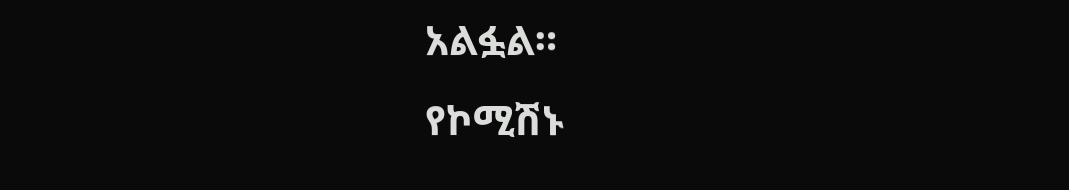አልፏል።
የኮሚሽኑ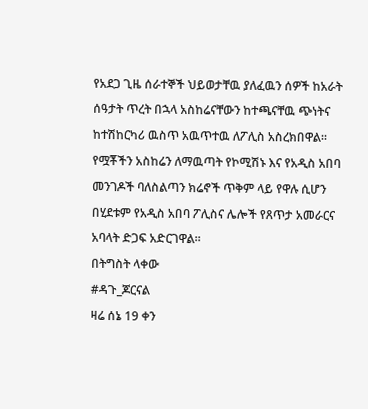የአደጋ ጊዜ ሰራተኞች ህይወታቸዉ ያለፈዉን ሰዎች ከአራት ሰዓታት ጥረት በኋላ አስከሬናቸውን ከተጫናቸዉ ጭነትና ከተሽከርካሪ ዉስጥ አዉጥተዉ ለፖሊስ አስረክበዋል።
የሟቾችን አስከሬን ለማዉጣት የኮሚሽኑ እና የአዲስ አበባ መንገዶች ባለስልጣን ክሬኖች ጥቅም ላይ የዋሉ ሲሆን በሂደቱም የአዲስ አበባ ፖሊስና ሌሎች የጸጥታ አመራርና አባላት ድጋፍ አድርገዋል።
በትግስት ላቀው
#ዳጉ_ጆርናል
ዛሬ ሰኔ 19 ቀን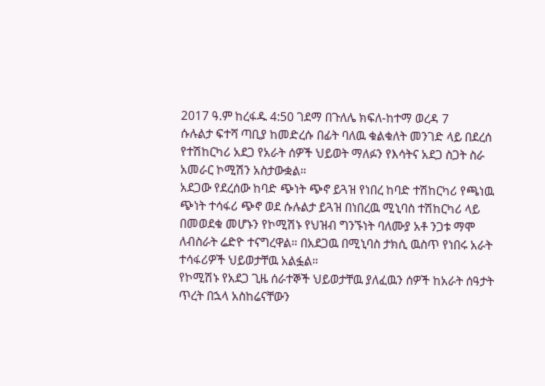2017 ዓ.ም ከረፋዱ 4:50 ገደማ በጉለሌ ክፍለ-ከተማ ወረዳ 7
ሱሉልታ ፍተሻ ጣቢያ ከመድረሱ በፊት ባለዉ ቁልቁለት መንገድ ላይ በደረሰ የተሽከርካሪ አደጋ የአራት ሰዎች ህይወት ማለፉን የእሳትና አደጋ ስጋት ስራ አመራር ኮሚሽን አስታውቋል።
አደጋው የደረሰው ከባድ ጭነት ጭኖ ይጓዝ የነበረ ከባድ ተሽከርካሪ የጫነዉ ጭነት ተሳፋሪ ጭኖ ወደ ሱሉልታ ይጓዝ በነበረዉ ሚኒባስ ተሽከርካሪ ላይ በመወደቁ መሆኑን የኮሚሽኑ የህዝብ ግንኙነት ባለሙያ አቶ ንጋቱ ማሞ ለብስራት ሬድዮ ተናግረዋል። በአደጋዉ በሚኒባስ ታክሲ ዉስጥ የነበሩ አራት ተሳፋሪዎች ህይወታቸዉ አልፏል።
የኮሚሽኑ የአደጋ ጊዜ ሰራተኞች ህይወታቸዉ ያለፈዉን ሰዎች ከአራት ሰዓታት ጥረት በኋላ አስከሬናቸውን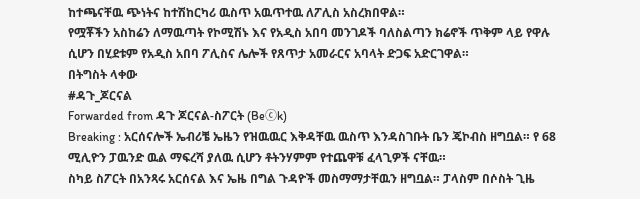ከተጫናቸዉ ጭነትና ከተሽከርካሪ ዉስጥ አዉጥተዉ ለፖሊስ አስረክበዋል።
የሟቾችን አስከሬን ለማዉጣት የኮሚሽኑ እና የአዲስ አበባ መንገዶች ባለስልጣን ክሬኖች ጥቅም ላይ የዋሉ ሲሆን በሂደቱም የአዲስ አበባ ፖሊስና ሌሎች የጸጥታ አመራርና አባላት ድጋፍ አድርገዋል።
በትግስት ላቀው
#ዳጉ_ጆርናል
Forwarded from ዳጉ ጆርናል-ስፖርት (Beⓒk)
Breaking : አርሰናሎች ኤብሪቼ ኤዜን የዝዉዉር እቅዳቸዉ ዉስጥ እንዳስገቡት ቤን ጄኮብስ ዘግቧል። የ 68 ሚሊዮን ፓዉንድ ዉል ማፍረሻ ያለዉ ሲሆን ቶትንሃምም የተጨዋቹ ፈላጊዎች ናቸዉ።
ስካይ ስፖርት በአንጻሩ አርሰናል እና ኤዜ በግል ጉዳዮች መስማማታቸዉን ዘግቧል። ፓላስም በሶስት ጊዜ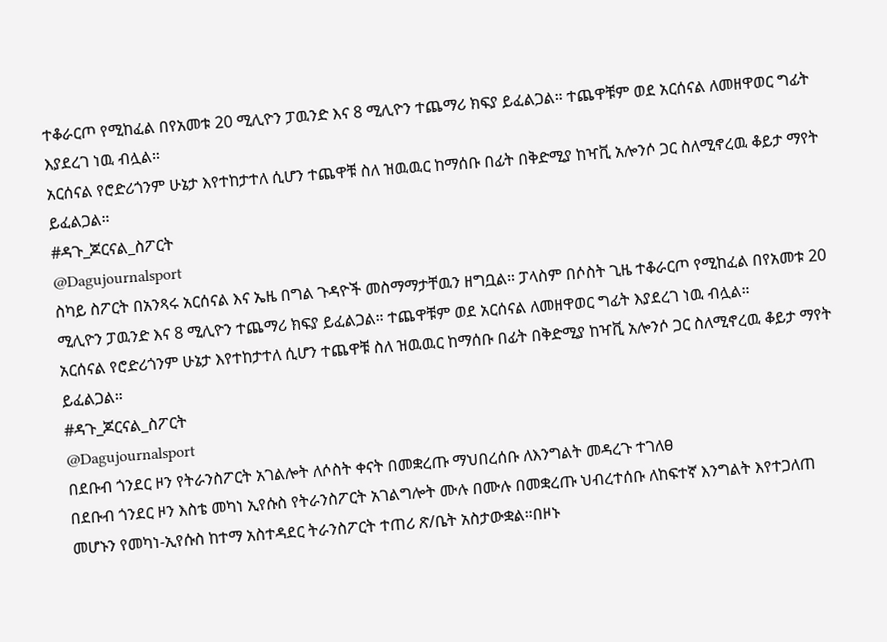ተቆራርጦ የሚከፈል በየአመቱ 20 ሚሊዮን ፓዉንድ እና 8 ሚሊዮን ተጨማሪ ክፍያ ይፈልጋል። ተጨዋቹም ወደ አርሰናል ለመዘዋወር ግፊት እያደረገ ነዉ ብሏል።
አርሰናል የሮድሪጎንም ሁኔታ እየተከታተለ ሲሆን ተጨዋቹ ስለ ዝዉዉር ከማሰቡ በፊት በቅድሚያ ከዣቪ አሎንሶ ጋር ስለሚኖረዉ ቆይታ ማየት ይፈልጋል።
#ዳጉ_ጆርናል_ስፖርት
@Dagujournalsport
ስካይ ስፖርት በአንጻሩ አርሰናል እና ኤዜ በግል ጉዳዮች መስማማታቸዉን ዘግቧል። ፓላስም በሶስት ጊዜ ተቆራርጦ የሚከፈል በየአመቱ 20 ሚሊዮን ፓዉንድ እና 8 ሚሊዮን ተጨማሪ ክፍያ ይፈልጋል። ተጨዋቹም ወደ አርሰናል ለመዘዋወር ግፊት እያደረገ ነዉ ብሏል።
አርሰናል የሮድሪጎንም ሁኔታ እየተከታተለ ሲሆን ተጨዋቹ ስለ ዝዉዉር ከማሰቡ በፊት በቅድሚያ ከዣቪ አሎንሶ ጋር ስለሚኖረዉ ቆይታ ማየት ይፈልጋል።
#ዳጉ_ጆርናል_ስፖርት
@Dagujournalsport
በደቡብ ጎንደር ዞን የትራንስፖርት አገልሎት ለሶስት ቀናት በመቋረጡ ማህበረሰቡ ለእንግልት መዳረጉ ተገለፀ
በደቡብ ጎንደር ዞን እስቴ መካነ ኢየሱስ የትራንስፖርት አገልግሎት ሙሉ በሙሉ በመቋረጡ ህብረተሰቡ ለከፍተኛ እንግልት እየተጋለጠ መሆኑን የመካነ-ኢየሱስ ከተማ አስተዳደር ትራንስፖርት ተጠሪ ጽ/ቤት አስታውቋል።በዞኑ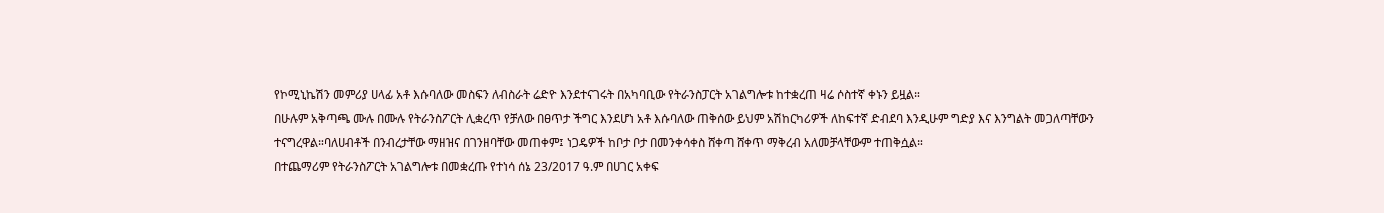የኮሚኒኬሽን መምሪያ ሀላፊ አቶ እሱባለው መስፍን ለብስራት ሬድዮ እንደተናገሩት በአካባቢው የትራንስፓርት አገልግሎቱ ከተቋረጠ ዛሬ ሶስተኛ ቀኑን ይዟል።
በሁሉም አቅጣጫ ሙሉ በሙሉ የትራንስፖርት ሊቋረጥ የቻለው በፀጥታ ችግር እንደሆነ አቶ እሱባለው ጠቅሰው ይህም አሽከርካሪዎች ለከፍተኛ ድብደባ እንዲሁም ግድያ እና እንግልት መጋለጣቸውን ተናግረዋል።ባለሀብቶች በንብረታቸው ማዘዝና በገንዘባቸው መጠቀም፤ ነጋዴዎች ከቦታ ቦታ በመንቀሳቀስ ሸቀጣ ሸቀጥ ማቅረብ አለመቻላቸውም ተጠቅሷል።
በተጨማሪም የትራንስፖርት አገልግሎቱ በመቋረጡ የተነሳ ሰኔ 23/2017 ዓ.ም በሀገር አቀፍ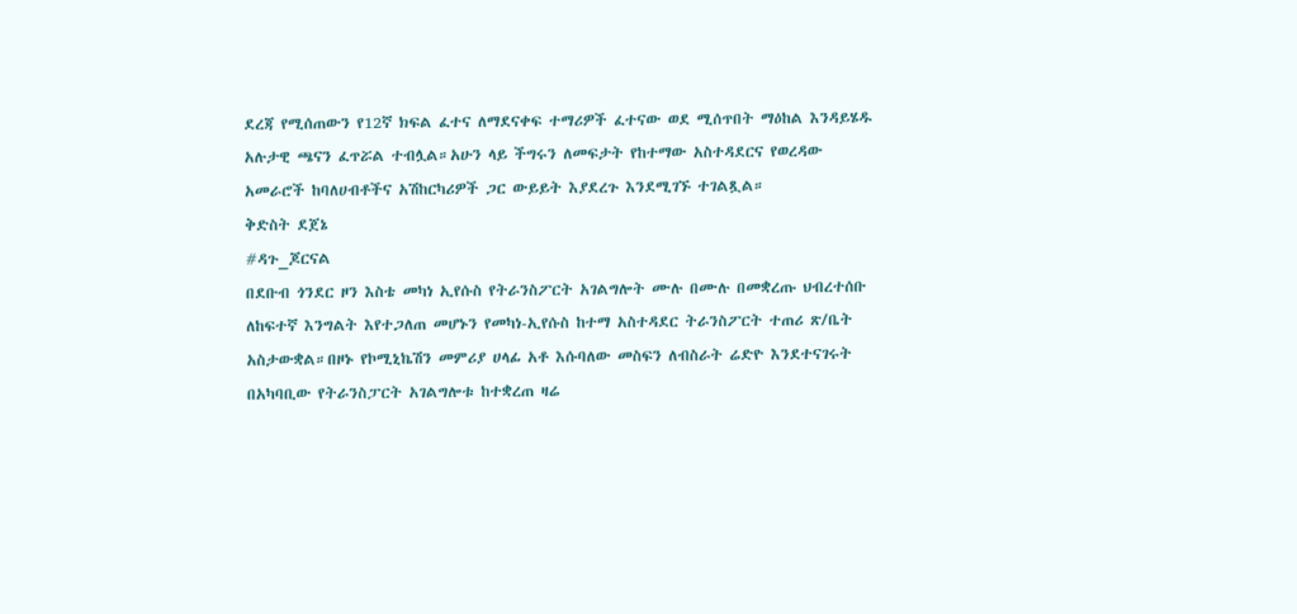ደረጃ የሚሰጠውን የ12ኛ ክፍል ፈተና ለማደናቀፍ ተማሪዎች ፈተናው ወደ ሚሰጥበት ማዕከል እንዳይሄዱ አሉታዊ ጫናን ፈጥሯል ተብሏል።አሁን ላይ ችግሩን ለመፍታት የከተማው አስተዳደርና የወረዳው አመራሮች ከባለሀብቶችና አሽከርካሪዎች ጋር ውይይት እያደረጉ እንደሚገኙ ተገልጿል።
ቅድስት ደጀኔ
#ዳጉ_ጆርናል
በደቡብ ጎንደር ዞን እስቴ መካነ ኢየሱስ የትራንስፖርት አገልግሎት ሙሉ በሙሉ በመቋረጡ ህብረተሰቡ ለከፍተኛ እንግልት እየተጋለጠ መሆኑን የመካነ-ኢየሱስ ከተማ አስተዳደር ትራንስፖርት ተጠሪ ጽ/ቤት አስታውቋል።በዞኑ የኮሚኒኬሽን መምሪያ ሀላፊ አቶ እሱባለው መስፍን ለብስራት ሬድዮ እንደተናገሩት በአካባቢው የትራንስፓርት አገልግሎቱ ከተቋረጠ ዛሬ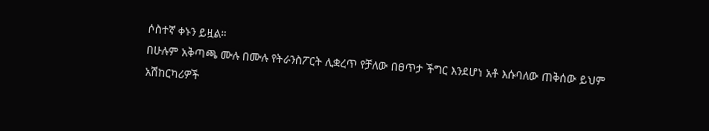ሶስተኛ ቀኑን ይዟል።
በሁሉም አቅጣጫ ሙሉ በሙሉ የትራንስፖርት ሊቋረጥ የቻለው በፀጥታ ችግር እንደሆነ አቶ እሱባለው ጠቅሰው ይህም አሽከርካሪዎች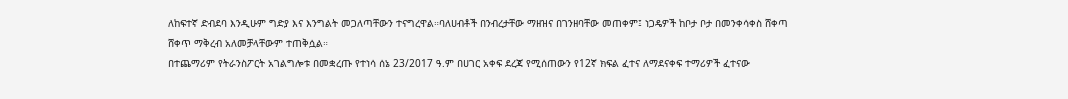ለከፍተኛ ድብደባ እንዲሁም ግድያ እና እንግልት መጋለጣቸውን ተናግረዋል።ባለሀብቶች በንብረታቸው ማዘዝና በገንዘባቸው መጠቀም፤ ነጋዴዎች ከቦታ ቦታ በመንቀሳቀስ ሸቀጣ ሸቀጥ ማቅረብ አለመቻላቸውም ተጠቅሷል።
በተጨማሪም የትራንስፖርት አገልግሎቱ በመቋረጡ የተነሳ ሰኔ 23/2017 ዓ.ም በሀገር አቀፍ ደረጃ የሚሰጠውን የ12ኛ ክፍል ፈተና ለማደናቀፍ ተማሪዎች ፈተናው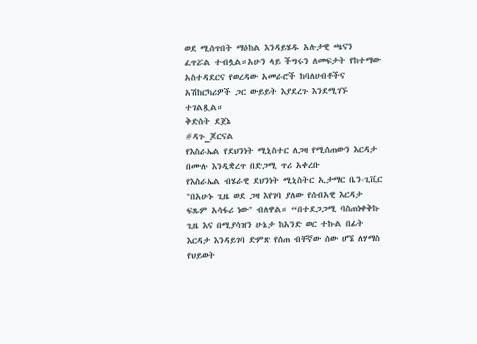ወደ ሚሰጥበት ማዕከል እንዳይሄዱ አሉታዊ ጫናን ፈጥሯል ተብሏል።አሁን ላይ ችግሩን ለመፍታት የከተማው አስተዳደርና የወረዳው አመራሮች ከባለሀብቶችና አሽከርካሪዎች ጋር ውይይት እያደረጉ እንደሚገኙ ተገልጿል።
ቅድስት ደጀኔ
#ዳጉ_ጆርናል
የእስራኤል የደህንነት ሚኒስተር ለጋዛ የሚሰጠውን እርዳታ በሙሉ እንዲቋረጥ በድጋሚ ጥሪ አቀረቡ
የእስራኤል ብሄራዊ ደህንነት ሚኒስትር ኢታማር ቤን-ጊቪር "በአሁኑ ጊዜ ወደ ጋዛ እየገባ ያለው የሰብአዊ እርዳታ ፍጹም አሳፋሪ ነው" ብለዋል። “በተደጋጋሚ ባስጠነቀቅኩ ጊዜ እና በሚያሳዝን ሁኔታ ከአንድ ወር ተኩል በፊት እርዳታ እንዳይገባ ድምጽ የሰጠ ብቸኛው ሰው ሆኜ ለሃማስ የህይወት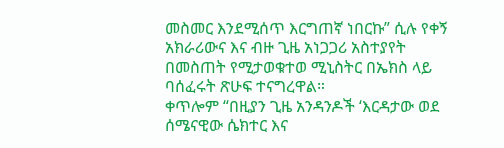መስመር እንደሚሰጥ እርግጠኛ ነበርኩ” ሲሉ የቀኝ አክራሪውና እና ብዙ ጊዜ አነጋጋሪ አስተያየት በመስጠት የሚታወቁተወ ሚኒስትር በኤክስ ላይ ባሰፈሩት ጽሁፍ ተናግረዋል።
ቀጥሎም “በዚያን ጊዜ አንዳንዶች ‘እርዳታው ወደ ሰሜናዊው ሴክተር እና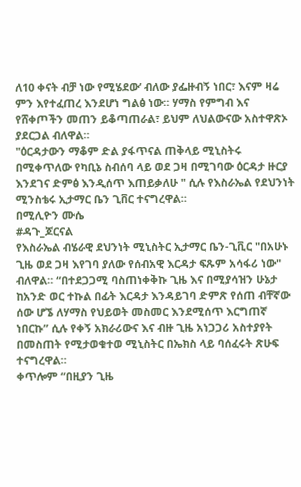ለ10 ቀናት ብቻ ነው የሚሄደው’ ብለው ያፌዙብኝ ነበር፣ እናም ዛሬ ምን እየተፈጠረ እንደሆነ ግልፅ ነው። ሃማስ የምግብ እና የሸቀጦችን መጠን ይቆጣጠራል፣ ይህም ለህልውናው አስተዋጽኦ ያደርጋል ብለዋል።
"ዕርዳታውን ማቆም ድል ያፋጥናል ጠቅላይ ሚኒስትሩ በሚቀጥለው የካቢኔ ስብሰባ ላይ ወደ ጋዛ በሚገባው ዕርዳታ ዙርያ እንደገና ድምፅ እንዲሰጥ እጠይቃለሁ " ሲሉ የእስራኤል የደህንነት ሚንስቴሩ ኢታማር ቤን ጊቨር ተናግረዋል።
በሚሊዮን ሙሴ
#ዳጉ_ጆርናል
የእስራኤል ብሄራዊ ደህንነት ሚኒስትር ኢታማር ቤን-ጊቪር "በአሁኑ ጊዜ ወደ ጋዛ እየገባ ያለው የሰብአዊ እርዳታ ፍጹም አሳፋሪ ነው" ብለዋል። “በተደጋጋሚ ባስጠነቀቅኩ ጊዜ እና በሚያሳዝን ሁኔታ ከአንድ ወር ተኩል በፊት እርዳታ እንዳይገባ ድምጽ የሰጠ ብቸኛው ሰው ሆኜ ለሃማስ የህይወት መስመር እንደሚሰጥ እርግጠኛ ነበርኩ” ሲሉ የቀኝ አክራሪውና እና ብዙ ጊዜ አነጋጋሪ አስተያየት በመስጠት የሚታወቁተወ ሚኒስትር በኤክስ ላይ ባሰፈሩት ጽሁፍ ተናግረዋል።
ቀጥሎም “በዚያን ጊዜ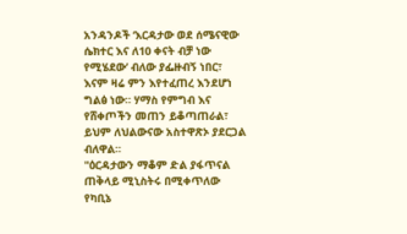አንዳንዶች ‘እርዳታው ወደ ሰሜናዊው ሴክተር እና ለ10 ቀናት ብቻ ነው የሚሄደው’ ብለው ያፌዙብኝ ነበር፣ እናም ዛሬ ምን እየተፈጠረ እንደሆነ ግልፅ ነው። ሃማስ የምግብ እና የሸቀጦችን መጠን ይቆጣጠራል፣ ይህም ለህልውናው አስተዋጽኦ ያደርጋል ብለዋል።
"ዕርዳታውን ማቆም ድል ያፋጥናል ጠቅላይ ሚኒስትሩ በሚቀጥለው የካቢኔ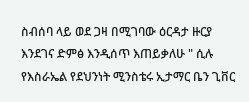ስብሰባ ላይ ወደ ጋዛ በሚገባው ዕርዳታ ዙርያ እንደገና ድምፅ እንዲሰጥ እጠይቃለሁ " ሲሉ የእስራኤል የደህንነት ሚንስቴሩ ኢታማር ቤን ጊቨር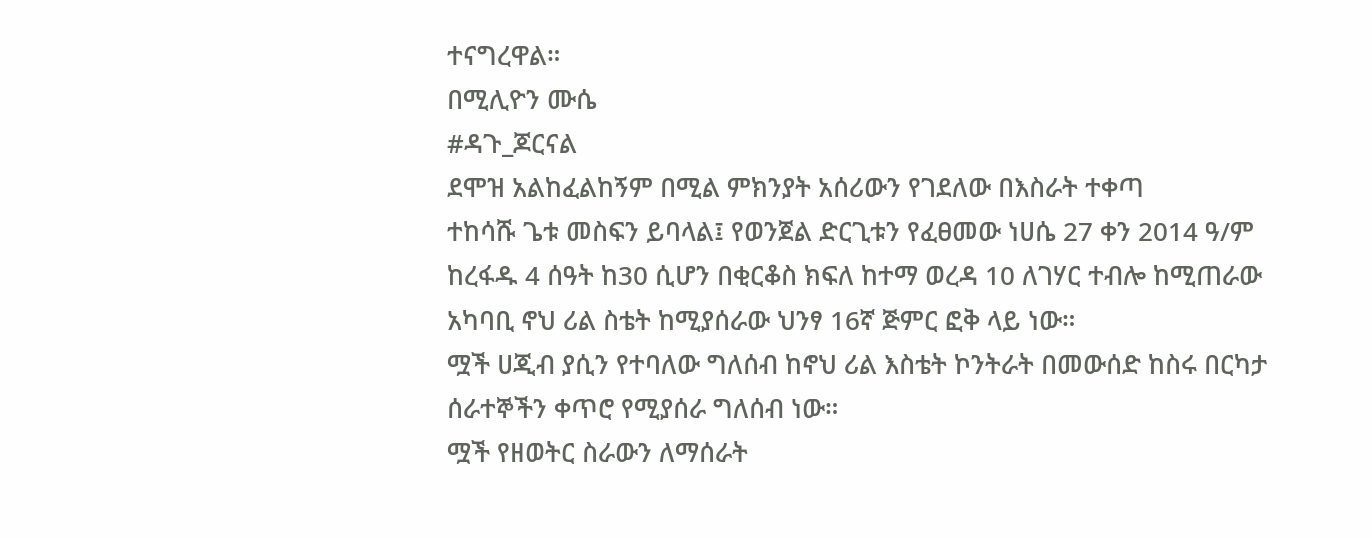ተናግረዋል።
በሚሊዮን ሙሴ
#ዳጉ_ጆርናል
ደሞዝ አልከፈልከኝም በሚል ምክንያት አሰሪውን የገደለው በእስራት ተቀጣ
ተከሳሹ ጌቱ መስፍን ይባላል፤ የወንጀል ድርጊቱን የፈፀመው ነሀሴ 27 ቀን 2014 ዓ/ም ከረፋዱ 4 ሰዓት ከ30 ሲሆን በቂርቆስ ክፍለ ከተማ ወረዳ 10 ለገሃር ተብሎ ከሚጠራው አካባቢ ኖህ ሪል ስቴት ከሚያሰራው ህንፃ 16ኛ ጅምር ፎቅ ላይ ነው።
ሟች ሀጂብ ያሲን የተባለው ግለሰብ ከኖህ ሪል እስቴት ኮንትራት በመውሰድ ከስሩ በርካታ ሰራተኞችን ቀጥሮ የሚያሰራ ግለሰብ ነው።
ሟች የዘወትር ስራውን ለማሰራት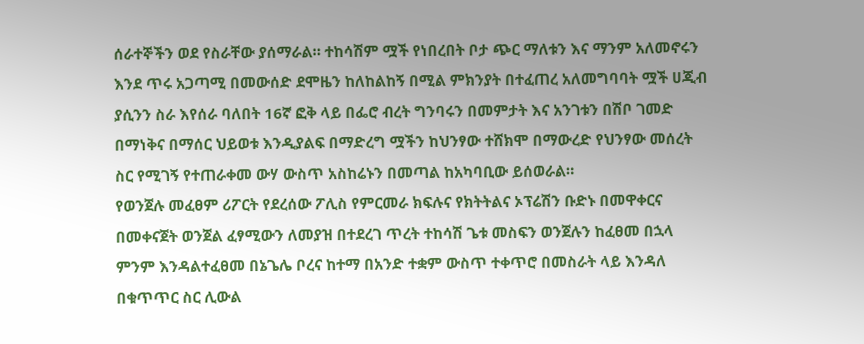ሰራተኞችን ወደ የስራቸው ያሰማራል። ተከሳሽም ሟች የነበረበት ቦታ ጭር ማለቱን እና ማንም አለመኖሩን እንደ ጥሩ አጋጣሚ በመውሰድ ደሞዜን ከለከልከኝ በሚል ምክንያት በተፈጠረ አለመግባባት ሟች ሀጂብ ያሲንን ስራ እየሰራ ባለበት 16ኛ ፎቅ ላይ በፌሮ ብረት ግንባሩን በመምታት እና አንገቱን በሽቦ ገመድ በማነቅና በማሰር ህይወቱ እንዲያልፍ በማድረግ ሟችን ከህንፃው ተሸክሞ በማውረድ የህንፃው መሰረት ስር የሚገኝ የተጠራቀመ ውሃ ውስጥ አስከሬኑን በመጣል ከአካባቢው ይሰወራል።
የወንጀሉ መፈፀም ሪፖርት የደረሰው ፖሊስ የምርመራ ክፍሉና የክትትልና ኦፕሬሽን ቡድኑ በመዋቀርና በመቀናጀት ወንጀል ፈፃሚውን ለመያዝ በተደረገ ጥረት ተከሳሽ ጌቱ መስፍን ወንጀሉን ከፈፀመ በኋላ ምንም እንዳልተፈፀመ በኔጌሌ ቦረና ከተማ በአንድ ተቋም ውስጥ ተቀጥሮ በመስራት ላይ እንዳለ በቁጥጥር ስር ሊውል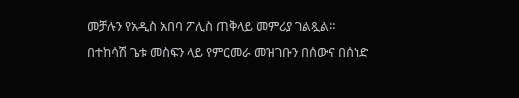መቻሉን የአዲስ አበባ ፖሊስ ጠቅላይ መምሪያ ገልጿል።
በተከሳሽ ጌቱ መስፍን ላይ የምርመራ መዝገቡን በሰውና በሰነድ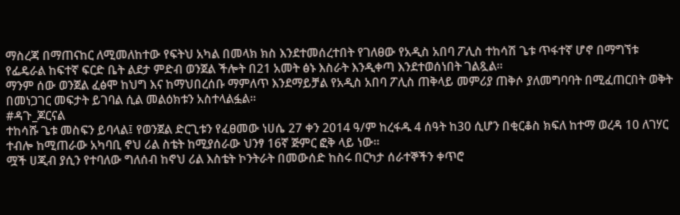ማስረጃ በማጠናከር ለሚመለከተው የፍትህ አካል በመላክ ክስ እንደተመሰረተበት የገለፀው የአዲስ አበባ ፖሊስ ተከሳሽ ጌቱ ጥፋተኛ ሆኖ በማግኘቱ የፌዴራል ከፍተኛ ፍርድ ቤት ልደታ ምድብ ወንጀል ችሎት በ21 አመት ፅኑ እስራት እንዲቀጣ እንደተወሰነበት ገልጿል።
ማንም ሰው ወንጀል ፈፅሞ ከህግ እና ከማህበረሰቡ ማምለጥ እንደማይቻል የአዲስ አበባ ፖሊስ ጠቅላይ መምሪያ ጠቅሶ ያለመግባባት በሚፈጠርበት ወቅት በመነጋገር መፍታት ይገባል ሲል መልዕክቱን አስተላልፏል።
#ዳጉ_ጆርናል
ተከሳሹ ጌቱ መስፍን ይባላል፤ የወንጀል ድርጊቱን የፈፀመው ነሀሴ 27 ቀን 2014 ዓ/ም ከረፋዱ 4 ሰዓት ከ30 ሲሆን በቂርቆስ ክፍለ ከተማ ወረዳ 10 ለገሃር ተብሎ ከሚጠራው አካባቢ ኖህ ሪል ስቴት ከሚያሰራው ህንፃ 16ኛ ጅምር ፎቅ ላይ ነው።
ሟች ሀጂብ ያሲን የተባለው ግለሰብ ከኖህ ሪል እስቴት ኮንትራት በመውሰድ ከስሩ በርካታ ሰራተኞችን ቀጥሮ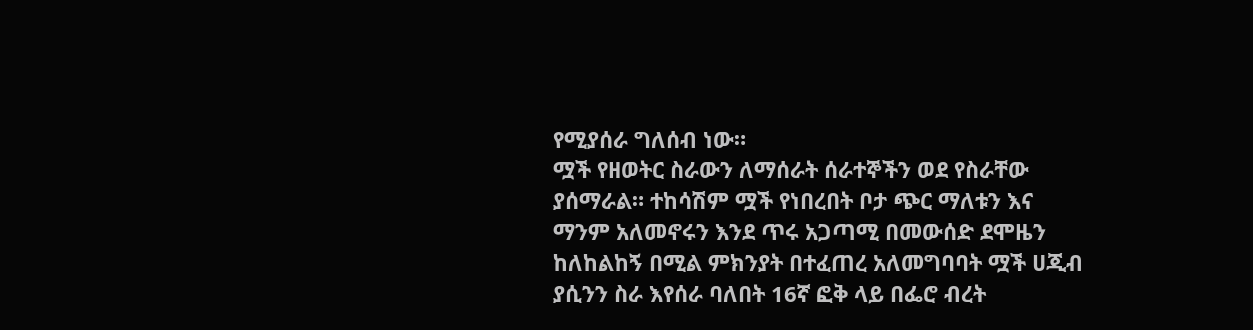የሚያሰራ ግለሰብ ነው።
ሟች የዘወትር ስራውን ለማሰራት ሰራተኞችን ወደ የስራቸው ያሰማራል። ተከሳሽም ሟች የነበረበት ቦታ ጭር ማለቱን እና ማንም አለመኖሩን እንደ ጥሩ አጋጣሚ በመውሰድ ደሞዜን ከለከልከኝ በሚል ምክንያት በተፈጠረ አለመግባባት ሟች ሀጂብ ያሲንን ስራ እየሰራ ባለበት 16ኛ ፎቅ ላይ በፌሮ ብረት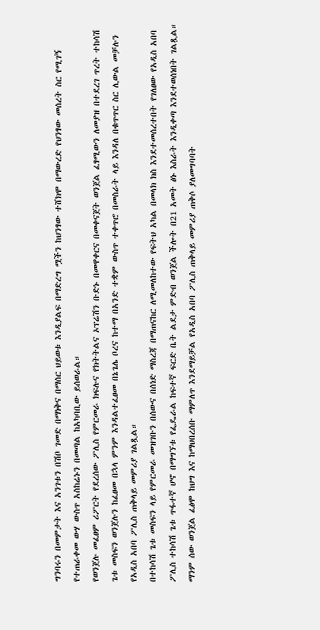ግንባሩን በመምታት እና አንገቱን በሽቦ ገመድ በማነቅና በማሰር ህይወቱ እንዲያልፍ በማድረግ ሟችን ከህንፃው ተሸክሞ በማውረድ የህንፃው መሰረት ስር የሚገኝ የተጠራቀመ ውሃ ውስጥ አስከሬኑን በመጣል ከአካባቢው ይሰወራል።
የወንጀሉ መፈፀም ሪፖርት የደረሰው ፖሊስ የምርመራ ክፍሉና የክትትልና ኦፕሬሽን ቡድኑ በመዋቀርና በመቀናጀት ወንጀል ፈፃሚውን ለመያዝ በተደረገ ጥረት ተከሳሽ ጌቱ መስፍን ወንጀሉን ከፈፀመ በኋላ ምንም እንዳልተፈፀመ በኔጌሌ ቦረና ከተማ በአንድ ተቋም ውስጥ ተቀጥሮ በመስራት ላይ እንዳለ በቁጥጥር ስር ሊውል መቻሉን የአዲስ አበባ ፖሊስ ጠቅላይ መምሪያ ገልጿል።
በተከሳሽ ጌቱ መስፍን ላይ የምርመራ መዝገቡን በሰውና በሰነድ ማስረጃ በማጠናከር ለሚመለከተው የፍትህ አካል በመላክ ክስ እንደተመሰረተበት የገለፀው የአዲስ አበባ ፖሊስ ተከሳሽ ጌቱ ጥፋተኛ ሆኖ በማግኘቱ የፌዴራል ከፍተኛ ፍርድ ቤት ልደታ ምድብ ወንጀል ችሎት በ21 አመት ፅኑ እስራት እንዲቀጣ እንደተወሰነበት ገልጿል።
ማንም ሰው ወንጀል ፈፅሞ ከህግ እና ከማህበረሰቡ ማምለጥ እንደማይቻል የአዲስ አበባ ፖሊስ ጠቅላይ መምሪያ ጠቅሶ ያለመግባባት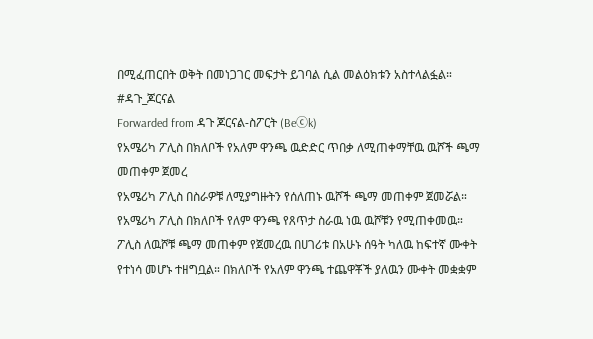በሚፈጠርበት ወቅት በመነጋገር መፍታት ይገባል ሲል መልዕክቱን አስተላልፏል።
#ዳጉ_ጆርናል
Forwarded from ዳጉ ጆርናል-ስፖርት (Beⓒk)
የአሜሪካ ፖሊስ በክለቦች የአለም ዋንጫ ዉድድር ጥበቃ ለሚጠቀማቸዉ ዉሾች ጫማ መጠቀም ጀመረ
የአሜሪካ ፖሊስ በስራዎቹ ለሚያግዙትን የሰለጠኑ ዉሾች ጫማ መጠቀም ጀመሯል። የአሜሪካ ፖሊስ በክለቦች የለም ዋንጫ የጸጥታ ስራዉ ነዉ ዉሾቹን የሚጠቀመዉ።
ፖሊስ ለዉሾቹ ጫማ መጠቀም የጀመረዉ በሀገሪቱ በአሁኑ ሰዓት ካለዉ ከፍተኛ ሙቀት የተነሳ መሆኑ ተዘግቧል። በክለቦች የአለም ዋንጫ ተጨዋቾች ያለዉን ሙቀት መቋቋም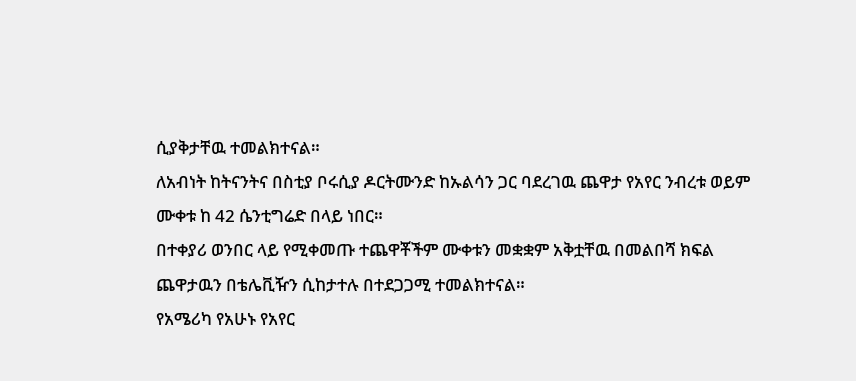ሲያቅታቸዉ ተመልክተናል።
ለአብነት ከትናንትና በስቲያ ቦሩሲያ ዶርትሙንድ ከኡልሳን ጋር ባደረገዉ ጨዋታ የአየር ንብረቱ ወይም ሙቀቱ ከ 42 ሴንቲግሬድ በላይ ነበር።
በተቀያሪ ወንበር ላይ የሚቀመጡ ተጨዋቾችም ሙቀቱን መቋቋም አቅቷቸዉ በመልበሻ ክፍል ጨዋታዉን በቴሌቪዥን ሲከታተሉ በተደጋጋሚ ተመልክተናል።
የአሜሪካ የአሁኑ የአየር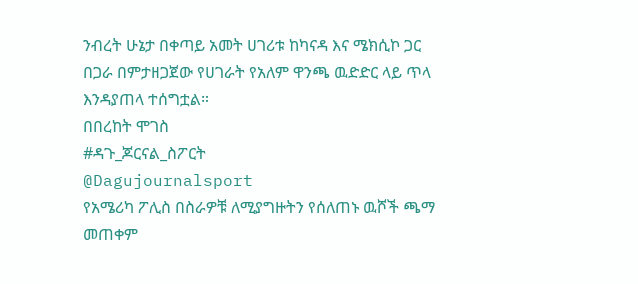ንብረት ሁኔታ በቀጣይ አመት ሀገሪቱ ከካናዳ እና ሜክሲኮ ጋር በጋራ በምታዘጋጀው የሀገራት የአለም ዋንጫ ዉድድር ላይ ጥላ እንዳያጠላ ተሰግቷል።
በበረከት ሞገስ
#ዳጉ_ጆርናል_ስፖርት
@Dagujournalsport
የአሜሪካ ፖሊስ በስራዎቹ ለሚያግዙትን የሰለጠኑ ዉሾች ጫማ መጠቀም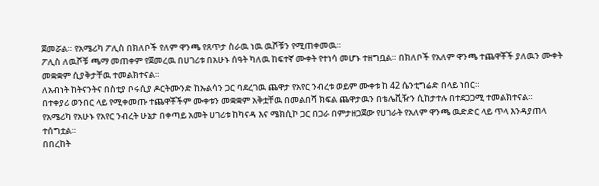ጀመሯል። የአሜሪካ ፖሊስ በክለቦች የለም ዋንጫ የጸጥታ ስራዉ ነዉ ዉሾቹን የሚጠቀመዉ።
ፖሊስ ለዉሾቹ ጫማ መጠቀም የጀመረዉ በሀገሪቱ በአሁኑ ሰዓት ካለዉ ከፍተኛ ሙቀት የተነሳ መሆኑ ተዘግቧል። በክለቦች የአለም ዋንጫ ተጨዋቾች ያለዉን ሙቀት መቋቋም ሲያቅታቸዉ ተመልክተናል።
ለአብነት ከትናንትና በስቲያ ቦሩሲያ ዶርትሙንድ ከኡልሳን ጋር ባደረገዉ ጨዋታ የአየር ንብረቱ ወይም ሙቀቱ ከ 42 ሴንቲግሬድ በላይ ነበር።
በተቀያሪ ወንበር ላይ የሚቀመጡ ተጨዋቾችም ሙቀቱን መቋቋም አቅቷቸዉ በመልበሻ ክፍል ጨዋታዉን በቴሌቪዥን ሲከታተሉ በተደጋጋሚ ተመልክተናል።
የአሜሪካ የአሁኑ የአየር ንብረት ሁኔታ በቀጣይ አመት ሀገሪቱ ከካናዳ እና ሜክሲኮ ጋር በጋራ በምታዘጋጀው የሀገራት የአለም ዋንጫ ዉድድር ላይ ጥላ እንዳያጠላ ተሰግቷል።
በበረከት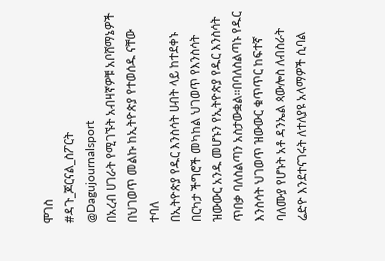ሞገስ
#ዳጉ_ጆርናል_ስፖርት
@Dagujournalsport
በአረብ ሀገራት የሚገኙት አብዛኛዎቹ አቦሸማኔዎች በህገወጥ መልኩ ከኢትዮጵያ የተወሰዱ ናቸው ተባለ
በኢትዮጵያ የዱር እንስሳት ሀብት ላይ ከተደቀኑ በርካታ ችግሮች መካከል ህገወጥ የእንስሳት ዝውውር አንዱ መሆኑን የኢትዮጵያ የዱር እንስሳት ጥበቃ ባለስልጣን አስታውቋል።በባለስልጣኑ የዱር እንስሳት ህገወጥ ዝውውር ቁጥጥር ከፍተኛ ባለሙያ የሆኑት አቶ ዳንኤል ጳውሎስ ለብስራት ሬድዮ እንደተናገሩት ለተለያዩ አላማዎች ሲባል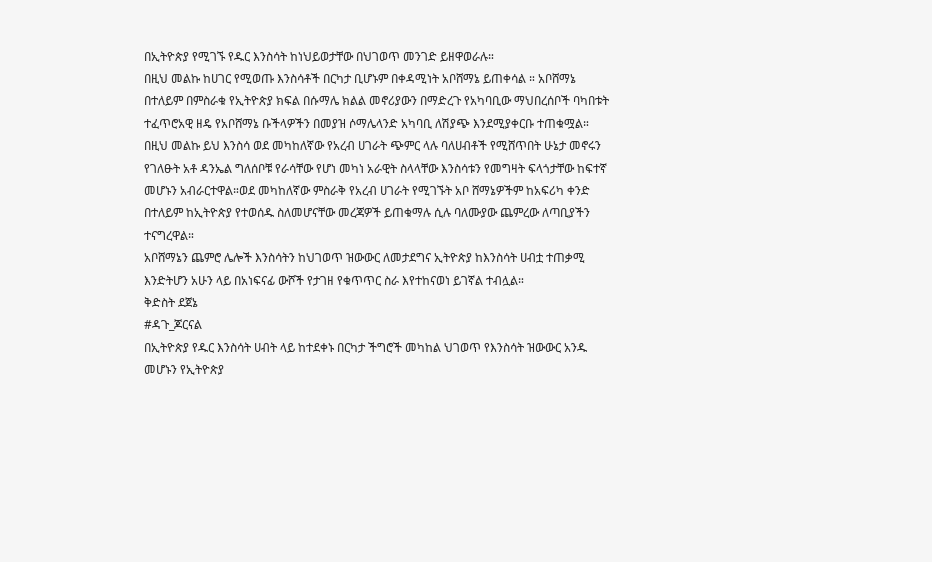በኢትዮጵያ የሚገኙ የዱር እንስሳት ከነህይወታቸው በህገወጥ መንገድ ይዘዋወራሉ።
በዚህ መልኩ ከሀገር የሚወጡ እንስሳቶች በርካታ ቢሆኑም በቀዳሚነት አቦሸማኔ ይጠቀሳል ። አቦሸማኔ በተለይም በምስራቁ የኢትዮጵያ ክፍል በሱማሌ ክልል መኖሪያውን በማድረጉ የአካባቢው ማህበረሰቦች ባካበቱት ተፈጥሮአዊ ዘዴ የአቦሸማኔ ቡችላዎችን በመያዝ ሶማሌላንድ አካባቢ ለሽያጭ እንደሚያቀርቡ ተጠቁሟል።
በዚህ መልኩ ይህ እንስሳ ወደ መካከለኛው የአረብ ሀገራት ጭምር ላሉ ባለሀብቶች የሚሸጥበት ሁኔታ መኖሩን የገለፁት አቶ ዳንኤል ግለሰቦቹ የራሳቸው የሆነ መካነ አራዊት ስላላቸው እንስሳቱን የመግዛት ፍላጎታቸው ከፍተኛ መሆኑን አብራርተዋል።ወደ መካከለኛው ምስራቅ የአረብ ሀገራት የሚገኙት አቦ ሸማኔዎችም ከአፍሪካ ቀንድ በተለይም ከኢትዮጵያ የተወሰዱ ስለመሆናቸው መረጃዎች ይጠቁማሉ ሲሉ ባለሙያው ጨምረው ለጣቢያችን ተናግረዋል።
አቦሸማኔን ጨምሮ ሌሎች እንስሳትን ከህገወጥ ዝውውር ለመታደግና ኢትዮጵያ ከእንስሳት ሀብቷ ተጠቃሚ እንድትሆን አሁን ላይ በአነፍናፊ ውሾች የታገዘ የቁጥጥር ስራ እየተከናወነ ይገኛል ተብሏል።
ቅድስት ደጀኔ
#ዳጉ_ጆርናል
በኢትዮጵያ የዱር እንስሳት ሀብት ላይ ከተደቀኑ በርካታ ችግሮች መካከል ህገወጥ የእንስሳት ዝውውር አንዱ መሆኑን የኢትዮጵያ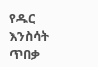የዱር እንስሳት ጥበቃ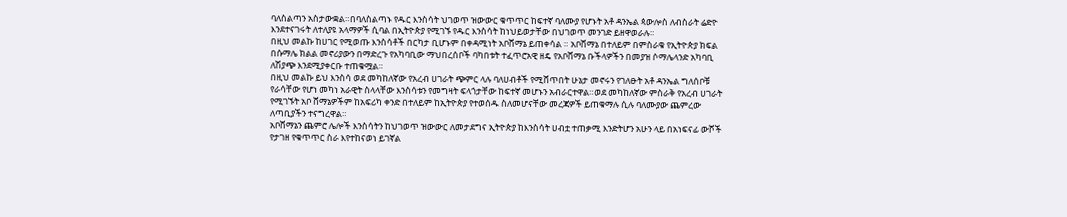ባለስልጣን አስታውቋል።በባለስልጣኑ የዱር እንስሳት ህገወጥ ዝውውር ቁጥጥር ከፍተኛ ባለሙያ የሆኑት አቶ ዳንኤል ጳውሎስ ለብስራት ሬድዮ እንደተናገሩት ለተለያዩ አላማዎች ሲባል በኢትዮጵያ የሚገኙ የዱር እንስሳት ከነህይወታቸው በህገወጥ መንገድ ይዘዋወራሉ።
በዚህ መልኩ ከሀገር የሚወጡ እንስሳቶች በርካታ ቢሆኑም በቀዳሚነት አቦሸማኔ ይጠቀሳል ። አቦሸማኔ በተለይም በምስራቁ የኢትዮጵያ ክፍል በሱማሌ ክልል መኖሪያውን በማድረጉ የአካባቢው ማህበረሰቦች ባካበቱት ተፈጥሮአዊ ዘዴ የአቦሸማኔ ቡችላዎችን በመያዝ ሶማሌላንድ አካባቢ ለሽያጭ እንደሚያቀርቡ ተጠቁሟል።
በዚህ መልኩ ይህ እንስሳ ወደ መካከለኛው የአረብ ሀገራት ጭምር ላሉ ባለሀብቶች የሚሸጥበት ሁኔታ መኖሩን የገለፁት አቶ ዳንኤል ግለሰቦቹ የራሳቸው የሆነ መካነ አራዊት ስላላቸው እንስሳቱን የመግዛት ፍላጎታቸው ከፍተኛ መሆኑን አብራርተዋል።ወደ መካከለኛው ምስራቅ የአረብ ሀገራት የሚገኙት አቦ ሸማኔዎችም ከአፍሪካ ቀንድ በተለይም ከኢትዮጵያ የተወሰዱ ስለመሆናቸው መረጃዎች ይጠቁማሉ ሲሉ ባለሙያው ጨምረው ለጣቢያችን ተናግረዋል።
አቦሸማኔን ጨምሮ ሌሎች እንስሳትን ከህገወጥ ዝውውር ለመታደግና ኢትዮጵያ ከእንስሳት ሀብቷ ተጠቃሚ እንድትሆን አሁን ላይ በአነፍናፊ ውሾች የታገዘ የቁጥጥር ስራ እየተከናወነ ይገኛል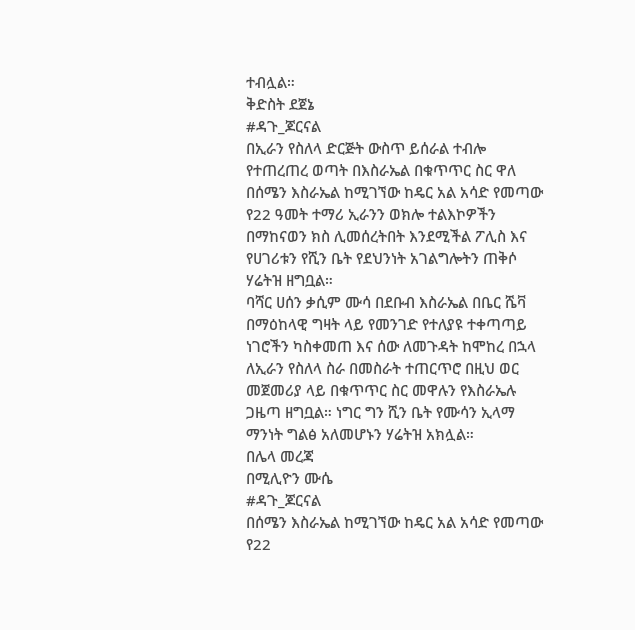ተብሏል።
ቅድስት ደጀኔ
#ዳጉ_ጆርናል
በኢራን የስለላ ድርጅት ውስጥ ይሰራል ተብሎ የተጠረጠረ ወጣት በእስራኤል በቁጥጥር ስር ዋለ
በሰሜን እስራኤል ከሚገኘው ከዴር አል አሳድ የመጣው የ22 ዓመት ተማሪ ኢራንን ወክሎ ተልእኮዎችን በማከናወን ክስ ሊመሰረትበት እንደሚችል ፖሊስ እና የሀገሪቱን የሺን ቤት የደህንነት አገልግሎትን ጠቅሶ ሃሬትዝ ዘግቧል።
ባሻር ሀሰን ቃሲም ሙሳ በደቡብ እስራኤል በቤር ሼቫ በማዕከላዊ ግዛት ላይ የመንገድ የተለያዩ ተቀጣጣይ ነገሮችን ካስቀመጠ እና ሰው ለመጉዳት ከሞከረ በኋላ ለኢራን የስለላ ስራ በመስራት ተጠርጥሮ በዚህ ወር መጀመሪያ ላይ በቁጥጥር ስር መዋሉን የእስራኤሉ ጋዜጣ ዘግቧል። ነግር ግን ሺን ቤት የሙሳን ኢላማ ማንነት ግልፅ አለመሆኑን ሃሬትዝ አክሏል።
በሌላ መረጃ
በሚሊዮን ሙሴ
#ዳጉ_ጆርናል
በሰሜን እስራኤል ከሚገኘው ከዴር አል አሳድ የመጣው የ22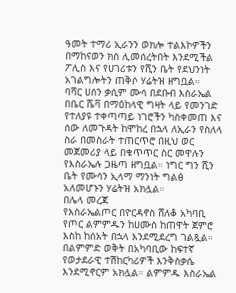ዓመት ተማሪ ኢራንን ወክሎ ተልእኮዎችን በማከናወን ክስ ሊመሰረትበት እንደሚችል ፖሊስ እና የሀገሪቱን የሺን ቤት የደህንነት አገልግሎትን ጠቅሶ ሃሬትዝ ዘግቧል።
ባሻር ሀሰን ቃሲም ሙሳ በደቡብ እስራኤል በቤር ሼቫ በማዕከላዊ ግዛት ላይ የመንገድ የተለያዩ ተቀጣጣይ ነገሮችን ካስቀመጠ እና ሰው ለመጉዳት ከሞከረ በኋላ ለኢራን የስለላ ስራ በመስራት ተጠርጥሮ በዚህ ወር መጀመሪያ ላይ በቁጥጥር ስር መዋሉን የእስራኤሉ ጋዜጣ ዘግቧል። ነግር ግን ሺን ቤት የሙሳን ኢላማ ማንነት ግልፅ አለመሆኑን ሃሬትዝ አክሏል።
በሌላ መረጃ
የእስራኤልጦር በዮርዳኖስ ሸለቆ አካባቢ የጦር ልምምዱን ከሀሙስ ከጠዋት ጀምሮ እስከ ከሰአት በኋላ እንደሚደረግ ገልጿል። በልምምድ ወቅት በአካባቢው ከፍተኛ የወታደራዊ ተሽከርካሪዎች እንቅስቃሴ እንደሚኖርም አክሏል። ልምምዱ እስራኤል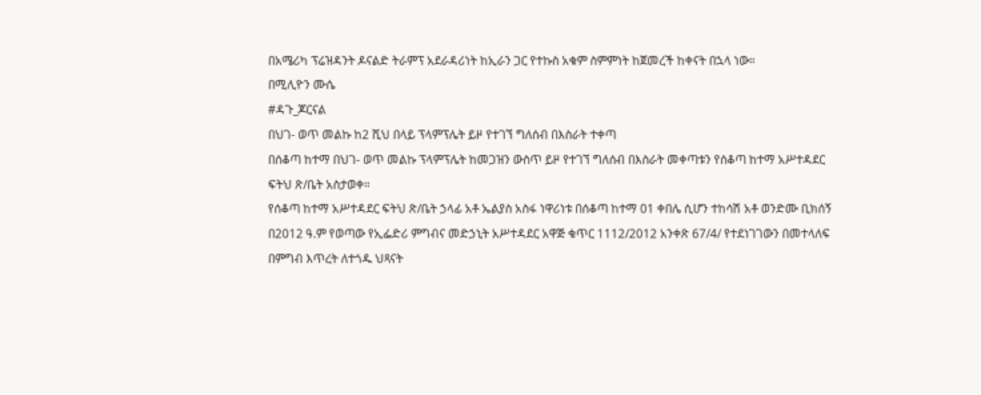በአሜሪካ ፕሬዝዳንት ዶናልድ ትራምፕ አደራዳሪነት ከኢራን ጋር የተኩስ አቁም ስምምነት ከጀመረች ከቀናት በኋላ ነው።
በሚሊዮን ሙሴ
#ዳጉ_ጆርናል
በህገ- ወጥ መልኩ ከ2 ሺህ በላይ ፕላምፕሌት ይዞ የተገኘ ግለሰብ በእስራት ተቀጣ
በሰቆጣ ከተማ በህገ- ወጥ መልኩ ፕላምፕሌት ከመጋዝን ውስጥ ይዞ የተገኘ ግለሰብ በእስራት መቀጣቱን የሰቆጣ ከተማ አሥተዳደር ፍትህ ጽ/ቤት አስታወቀ።
የሰቆጣ ከተማ አሥተዳደር ፍትህ ጽ/ቤት ኃላፊ አቶ ኤልያስ አስፋ ነዋሪነቱ በሰቆጣ ከተማ 01 ቀበሌ ሲሆን ተከሳሽ አቶ ወንድሙ ቢክሰኝ በ2012 ዓ.ም የወጣው የኢፌድሪ ምግብና መድኃኒት አሥተዳደር አዋጅ ቁጥር 1112/2012 አንቀጽ 67/4/ የተደነገገውን በመተላለፍ በምግብ እጥረት ለተጎዱ ህጻናት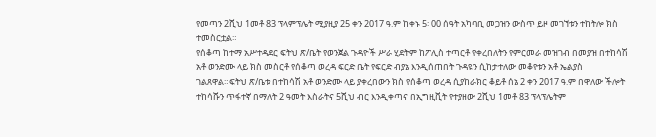የመጣን 2ሺህ 1መቶ 83 ፕላምፕሌት ሚያዚያ 25 ቀን 2017 ዓ.ም ከቀኑ 5፡ 00 ሰዓት አካባቢ መጋዝን ውስጥ ይዞ መገኘቱን ተከትሎ ክስ ተመስርቷል።
የሰቆጣ ከተማ አሥተዳደር ፍትህ ጽ/ቤት የወንጀል ጉዳዮች ሥራ ሂደትም ከፖሊስ ተጣርቶ የቀረበለትን የምርመራ መዝገብ በመያዝ በተከሳሽ አቶ ወንድሙ ላይ ክስ መስርቶ የሰቆጣ ወረዳ ፍርድ ቤት የፍርድ ብያኔ እንዲሰጠበት ጉዳዩን ሲከታተለው መቆየቱን አቶ ኤልያስ ገልጸዋል።ፍትህ ጽ/ቤቱ በተከሳሽ አቶ ወንድሙ ላይ ያቀረበውን ክስ የሰቆጣ ወረዳ ሲያከራክር ቆይቶ ሰኔ 2 ቀን 2017 ዓ.ም በዋለው ችሎት ተከሳሹን ጥፋተኛ በማለት 2 ዓመት እስራትና 5ሺህ ብር እንዲቀጣና በኢግዚቪት የተያዘው 2ሺህ 1መቶ 83 ፕላፕሌትም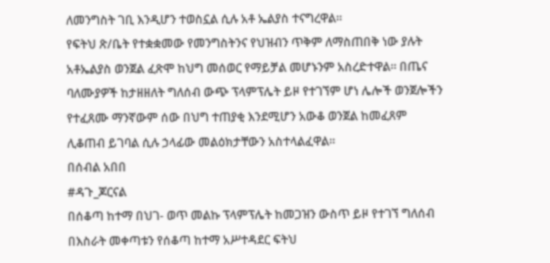ለመንግስት ገቢ እንዲሆን ተወስኗል ሲሉ አቶ ኤልያስ ተናግረዋል።
የፍትህ ጽ/ቤት የተቋቋመው የመንግስትንና የህዝብን ጥቅም ለማስጠበቅ ነው ያሉት አቶኤልያስ ወንጀል ፈጽሞ ከህግ መሰወር የማይቻል መሆኑንም አስረድተዋል። በጤና ባለሙያዎች ከታዘዘለት ግለሰብ ውጭ ፕላምፕሌት ይዞ የተገኘም ሆነ ሌሎች ወንጀሎችን የተፈጸሙ ማንኛውም ሰው በህግ ተጠያቂ እንደሚሆን አውቆ ወንጀል ከመፈጸም ሊቆጠብ ይገባል ሲሉ ኃላፊው መልዕክታቸውን አስተላልፈዋል።
በሰብል አበበ
#ዳጉ_ጆርናል
በሰቆጣ ከተማ በህገ- ወጥ መልኩ ፕላምፕሌት ከመጋዝን ውስጥ ይዞ የተገኘ ግለሰብ በእስራት መቀጣቱን የሰቆጣ ከተማ አሥተዳደር ፍትህ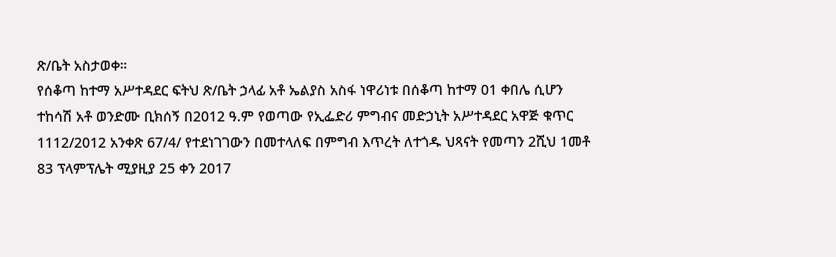ጽ/ቤት አስታወቀ።
የሰቆጣ ከተማ አሥተዳደር ፍትህ ጽ/ቤት ኃላፊ አቶ ኤልያስ አስፋ ነዋሪነቱ በሰቆጣ ከተማ 01 ቀበሌ ሲሆን ተከሳሽ አቶ ወንድሙ ቢክሰኝ በ2012 ዓ.ም የወጣው የኢፌድሪ ምግብና መድኃኒት አሥተዳደር አዋጅ ቁጥር 1112/2012 አንቀጽ 67/4/ የተደነገገውን በመተላለፍ በምግብ እጥረት ለተጎዱ ህጻናት የመጣን 2ሺህ 1መቶ 83 ፕላምፕሌት ሚያዚያ 25 ቀን 2017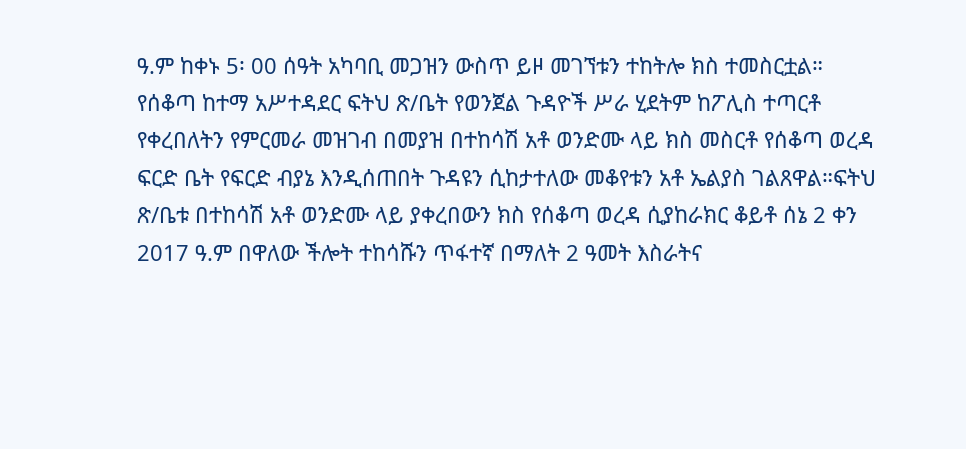ዓ.ም ከቀኑ 5፡ 00 ሰዓት አካባቢ መጋዝን ውስጥ ይዞ መገኘቱን ተከትሎ ክስ ተመስርቷል።
የሰቆጣ ከተማ አሥተዳደር ፍትህ ጽ/ቤት የወንጀል ጉዳዮች ሥራ ሂደትም ከፖሊስ ተጣርቶ የቀረበለትን የምርመራ መዝገብ በመያዝ በተከሳሽ አቶ ወንድሙ ላይ ክስ መስርቶ የሰቆጣ ወረዳ ፍርድ ቤት የፍርድ ብያኔ እንዲሰጠበት ጉዳዩን ሲከታተለው መቆየቱን አቶ ኤልያስ ገልጸዋል።ፍትህ ጽ/ቤቱ በተከሳሽ አቶ ወንድሙ ላይ ያቀረበውን ክስ የሰቆጣ ወረዳ ሲያከራክር ቆይቶ ሰኔ 2 ቀን 2017 ዓ.ም በዋለው ችሎት ተከሳሹን ጥፋተኛ በማለት 2 ዓመት እስራትና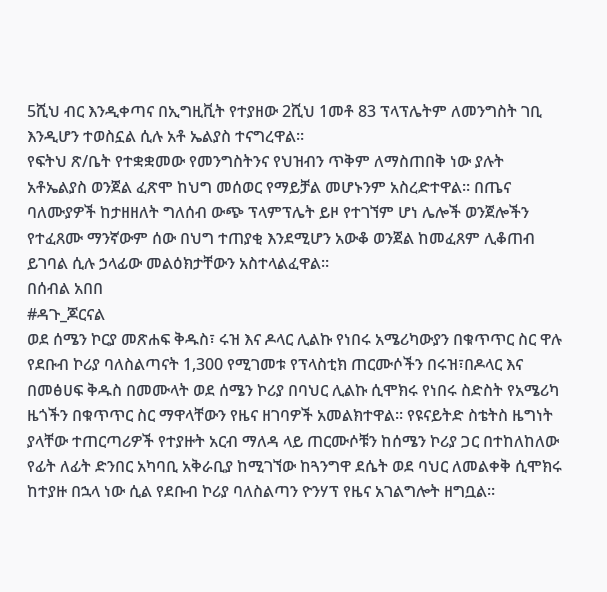5ሺህ ብር እንዲቀጣና በኢግዚቪት የተያዘው 2ሺህ 1መቶ 83 ፕላፕሌትም ለመንግስት ገቢ እንዲሆን ተወስኗል ሲሉ አቶ ኤልያስ ተናግረዋል።
የፍትህ ጽ/ቤት የተቋቋመው የመንግስትንና የህዝብን ጥቅም ለማስጠበቅ ነው ያሉት አቶኤልያስ ወንጀል ፈጽሞ ከህግ መሰወር የማይቻል መሆኑንም አስረድተዋል። በጤና ባለሙያዎች ከታዘዘለት ግለሰብ ውጭ ፕላምፕሌት ይዞ የተገኘም ሆነ ሌሎች ወንጀሎችን የተፈጸሙ ማንኛውም ሰው በህግ ተጠያቂ እንደሚሆን አውቆ ወንጀል ከመፈጸም ሊቆጠብ ይገባል ሲሉ ኃላፊው መልዕክታቸውን አስተላልፈዋል።
በሰብል አበበ
#ዳጉ_ጆርናል
ወደ ሰሜን ኮርያ መጽሐፍ ቅዱስ፣ ሩዝ እና ዶላር ሊልኩ የነበሩ አሜሪካውያን በቁጥጥር ስር ዋሉ
የደቡብ ኮሪያ ባለስልጣናት 1,300 የሚገመቱ የፕላስቲክ ጠርሙሶችን በሩዝ፣በዶላር እና በመፅሀፍ ቅዱስ በመሙላት ወደ ሰሜን ኮሪያ በባህር ሊልኩ ሲሞክሩ የነበሩ ስድስት የአሜሪካ ዜጎችን በቁጥጥር ስር ማዋላቸውን የዜና ዘገባዎች አመልክተዋል። የዩናይትድ ስቴትስ ዜግነት ያላቸው ተጠርጣሪዎች የተያዙት አርብ ማለዳ ላይ ጠርሙሶቹን ከሰሜን ኮሪያ ጋር በተከለከለው የፊት ለፊት ድንበር አካባቢ አቅራቢያ ከሚገኘው ከጓንግዋ ደሴት ወደ ባህር ለመልቀቅ ሲሞክሩ ከተያዙ በኋላ ነው ሲል የደቡብ ኮሪያ ባለስልጣን ዮንሃፕ የዜና አገልግሎት ዘግቧል።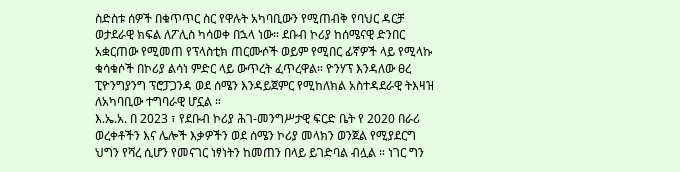ስድስቱ ሰዎች በቁጥጥር ስር የዋሉት አካባቢውን የሚጠብቅ የባህር ዳርቻ ወታደራዊ ክፍል ለፖሊስ ካሳወቀ በኋላ ነው። ደቡብ ኮሪያ ከሰሜናዊ ድንበር አቋርጠው የሚመጠ የፕላስቲክ ጠርሙሶች ወይም የሚበር ፊኛዎች ላይ የሚላኩ ቁሳቁሶች በኮሪያ ልሳነ ምድር ላይ ውጥረት ፈጥረዋል። ዮንሃፕ እንዳለው ፀረ ፒዮንግያንግ ፕሮፓጋንዳ ወደ ሰሜን እንዳይጀምር የሚከለክል አስተዳደራዊ ትእዛዝ ለአካባቢው ተግባራዊ ሆኗል ።
እ.ኤ.አ. በ 2023 ፣ የደቡብ ኮሪያ ሕገ-መንግሥታዊ ፍርድ ቤት የ 2020 በራሪ ወረቀቶችን እና ሌሎች እቃዎችን ወደ ሰሜን ኮሪያ መላክን ወንጀል የሚያደርግ ህግን የሻረ ሲሆን የመናገር ነፃነትን ከመጠን በላይ ይገድባል ብሏል ። ነገር ግን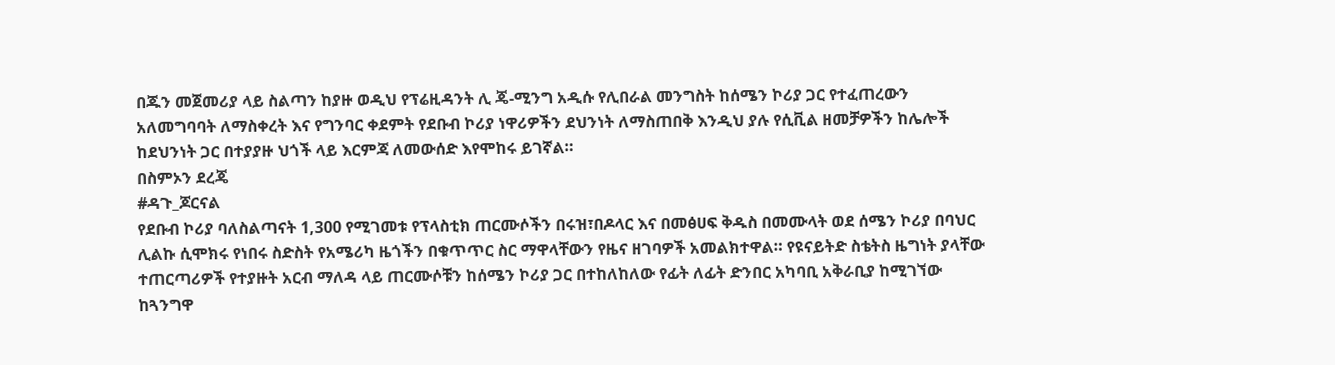በጁን መጀመሪያ ላይ ስልጣን ከያዙ ወዲህ የፕሬዚዳንት ሊ ጄ-ሚንግ አዲሱ የሊበራል መንግስት ከሰሜን ኮሪያ ጋር የተፈጠረውን አለመግባባት ለማስቀረት እና የግንባር ቀደምት የደቡብ ኮሪያ ነዋሪዎችን ደህንነት ለማስጠበቅ እንዲህ ያሉ የሲቪል ዘመቻዎችን ከሌሎች ከደህንነት ጋር በተያያዙ ህጎች ላይ እርምጃ ለመውሰድ እየሞከሩ ይገኛል።
በስምኦን ደረጄ
#ዳጉ_ጆርናል
የደቡብ ኮሪያ ባለስልጣናት 1,300 የሚገመቱ የፕላስቲክ ጠርሙሶችን በሩዝ፣በዶላር እና በመፅሀፍ ቅዱስ በመሙላት ወደ ሰሜን ኮሪያ በባህር ሊልኩ ሲሞክሩ የነበሩ ስድስት የአሜሪካ ዜጎችን በቁጥጥር ስር ማዋላቸውን የዜና ዘገባዎች አመልክተዋል። የዩናይትድ ስቴትስ ዜግነት ያላቸው ተጠርጣሪዎች የተያዙት አርብ ማለዳ ላይ ጠርሙሶቹን ከሰሜን ኮሪያ ጋር በተከለከለው የፊት ለፊት ድንበር አካባቢ አቅራቢያ ከሚገኘው ከጓንግዋ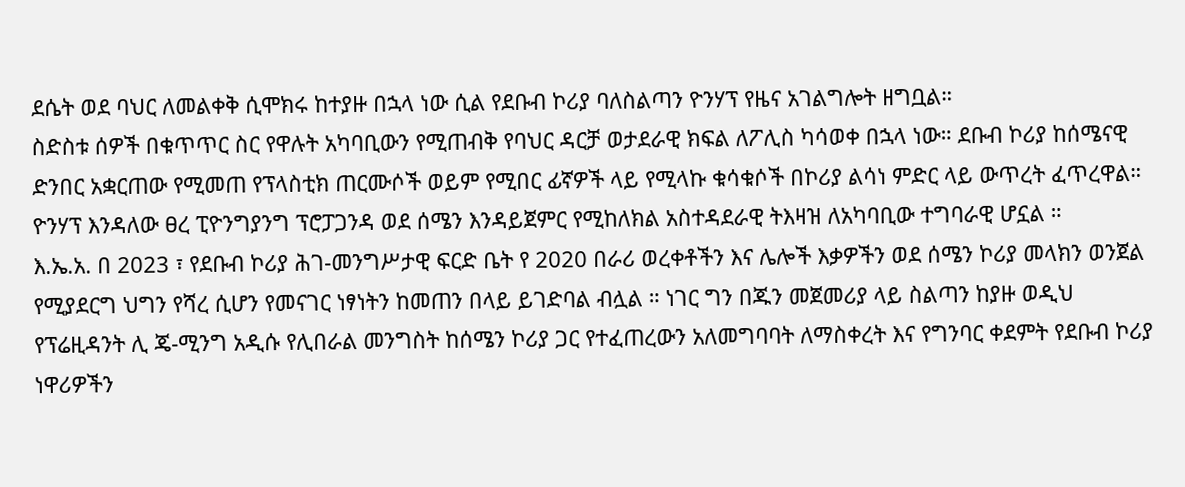ደሴት ወደ ባህር ለመልቀቅ ሲሞክሩ ከተያዙ በኋላ ነው ሲል የደቡብ ኮሪያ ባለስልጣን ዮንሃፕ የዜና አገልግሎት ዘግቧል።
ስድስቱ ሰዎች በቁጥጥር ስር የዋሉት አካባቢውን የሚጠብቅ የባህር ዳርቻ ወታደራዊ ክፍል ለፖሊስ ካሳወቀ በኋላ ነው። ደቡብ ኮሪያ ከሰሜናዊ ድንበር አቋርጠው የሚመጠ የፕላስቲክ ጠርሙሶች ወይም የሚበር ፊኛዎች ላይ የሚላኩ ቁሳቁሶች በኮሪያ ልሳነ ምድር ላይ ውጥረት ፈጥረዋል። ዮንሃፕ እንዳለው ፀረ ፒዮንግያንግ ፕሮፓጋንዳ ወደ ሰሜን እንዳይጀምር የሚከለክል አስተዳደራዊ ትእዛዝ ለአካባቢው ተግባራዊ ሆኗል ።
እ.ኤ.አ. በ 2023 ፣ የደቡብ ኮሪያ ሕገ-መንግሥታዊ ፍርድ ቤት የ 2020 በራሪ ወረቀቶችን እና ሌሎች እቃዎችን ወደ ሰሜን ኮሪያ መላክን ወንጀል የሚያደርግ ህግን የሻረ ሲሆን የመናገር ነፃነትን ከመጠን በላይ ይገድባል ብሏል ። ነገር ግን በጁን መጀመሪያ ላይ ስልጣን ከያዙ ወዲህ የፕሬዚዳንት ሊ ጄ-ሚንግ አዲሱ የሊበራል መንግስት ከሰሜን ኮሪያ ጋር የተፈጠረውን አለመግባባት ለማስቀረት እና የግንባር ቀደምት የደቡብ ኮሪያ ነዋሪዎችን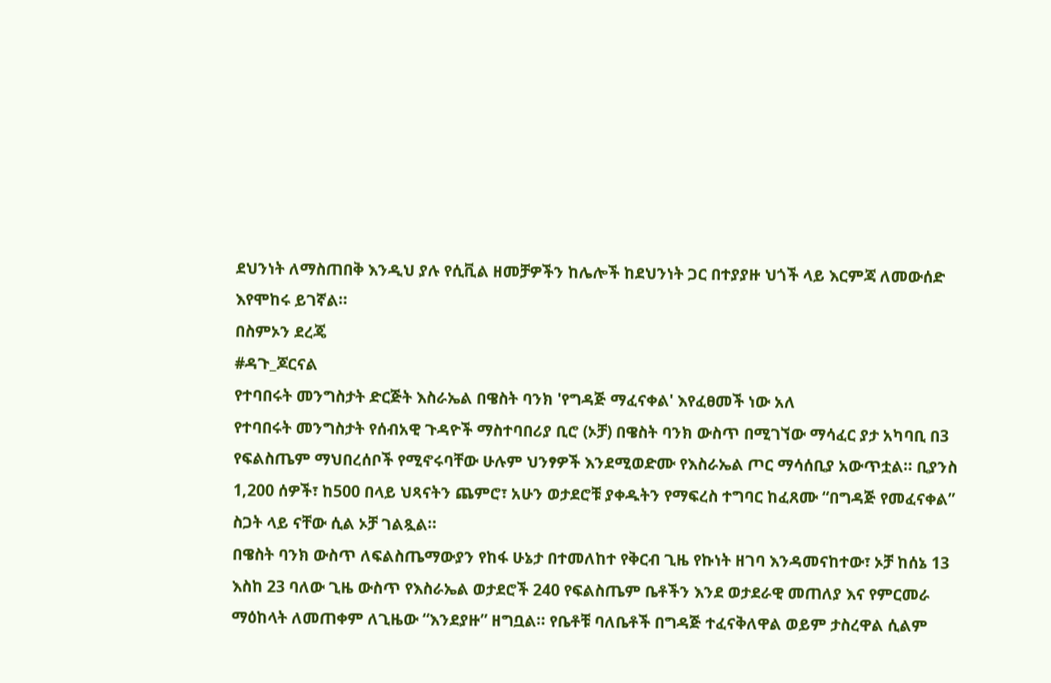ደህንነት ለማስጠበቅ እንዲህ ያሉ የሲቪል ዘመቻዎችን ከሌሎች ከደህንነት ጋር በተያያዙ ህጎች ላይ እርምጃ ለመውሰድ እየሞከሩ ይገኛል።
በስምኦን ደረጄ
#ዳጉ_ጆርናል
የተባበሩት መንግስታት ድርጅት እስራኤል በዌስት ባንክ 'የግዳጅ ማፈናቀል' እየፈፀመች ነው አለ
የተባበሩት መንግስታት የሰብአዊ ጉዳዮች ማስተባበሪያ ቢሮ (ኦቻ) በዌስት ባንክ ውስጥ በሚገኘው ማሳፈር ያታ አካባቢ በ3 የፍልስጤም ማህበረሰቦች የሚኖሩባቸው ሁሉም ህንፃዎች እንደሚወድሙ የእስራኤል ጦር ማሳሰቢያ አውጥቷል። ቢያንስ 1,200 ሰዎች፣ ከ500 በላይ ህጻናትን ጨምሮ፣ አሁን ወታደሮቹ ያቀዱትን የማፍረስ ተግባር ከፈጸሙ “በግዳጅ የመፈናቀል” ስጋት ላይ ናቸው ሲል ኦቻ ገልጿል።
በዌስት ባንክ ውስጥ ለፍልስጤማውያን የከፋ ሁኔታ በተመለከተ የቅርብ ጊዜ የኩነት ዘገባ እንዳመናከተው፣ ኦቻ ከሰኔ 13 እስከ 23 ባለው ጊዜ ውስጥ የእስራኤል ወታደሮች 240 የፍልስጤም ቤቶችን እንደ ወታደራዊ መጠለያ እና የምርመራ ማዕከላት ለመጠቀም ለጊዜው “እንደያዙ” ዘግቧል። የቤቶቹ ባለቤቶች በግዳጅ ተፈናቅለዋል ወይም ታስረዋል ሲልም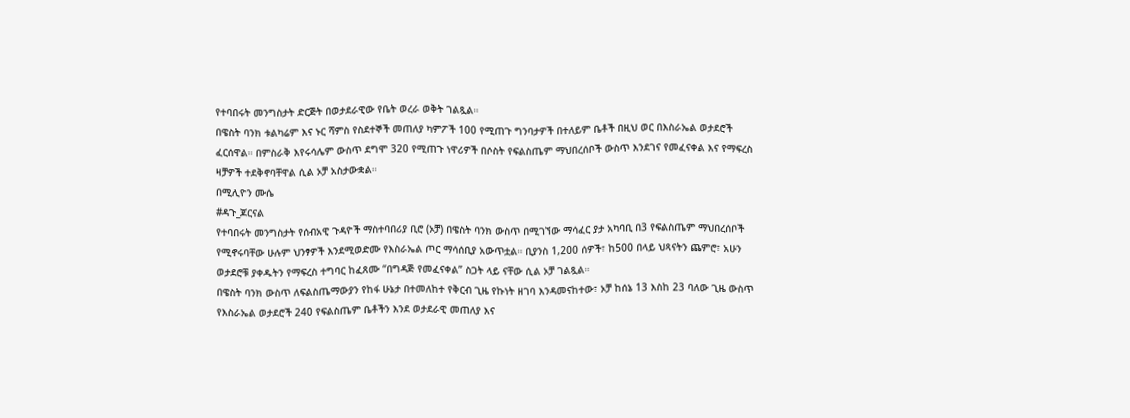የተባበሩት መንግስታት ድርጅት በወታደራዊው የቤት ወረራ ወቅት ገልጿል።
በዌስት ባንክ ቱልካሬም እና ኑር ሻምስ የስደተኞች መጠለያ ካምፖች 100 የሚጠጉ ግንባታዎች በተለይም ቤቶች በዚህ ወር በእስራኤል ወታደሮች ፈርሰዋል። በምስራቅ እየሩሳሌም ውስጥ ደግሞ 320 የሚጠጉ ነዋሪዎች በሶስት የፍልስጤም ማህበረሰቦች ውስጥ እንደገና የመፈናቀል እና የማፍረስ ዛቻዎች ተደቅኖባቸዋል ሲል ኦቻ አስታውቋል።
በሚሊዮን ሙሴ
#ዳጉ_ጆርናል
የተባበሩት መንግስታት የሰብአዊ ጉዳዮች ማስተባበሪያ ቢሮ (ኦቻ) በዌስት ባንክ ውስጥ በሚገኘው ማሳፈር ያታ አካባቢ በ3 የፍልስጤም ማህበረሰቦች የሚኖሩባቸው ሁሉም ህንፃዎች እንደሚወድሙ የእስራኤል ጦር ማሳሰቢያ አውጥቷል። ቢያንስ 1,200 ሰዎች፣ ከ500 በላይ ህጻናትን ጨምሮ፣ አሁን ወታደሮቹ ያቀዱትን የማፍረስ ተግባር ከፈጸሙ “በግዳጅ የመፈናቀል” ስጋት ላይ ናቸው ሲል ኦቻ ገልጿል።
በዌስት ባንክ ውስጥ ለፍልስጤማውያን የከፋ ሁኔታ በተመለከተ የቅርብ ጊዜ የኩነት ዘገባ እንዳመናከተው፣ ኦቻ ከሰኔ 13 እስከ 23 ባለው ጊዜ ውስጥ የእስራኤል ወታደሮች 240 የፍልስጤም ቤቶችን እንደ ወታደራዊ መጠለያ እና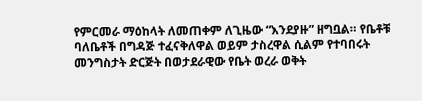የምርመራ ማዕከላት ለመጠቀም ለጊዜው “እንደያዙ” ዘግቧል። የቤቶቹ ባለቤቶች በግዳጅ ተፈናቅለዋል ወይም ታስረዋል ሲልም የተባበሩት መንግስታት ድርጅት በወታደራዊው የቤት ወረራ ወቅት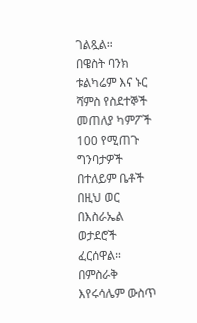ገልጿል።
በዌስት ባንክ ቱልካሬም እና ኑር ሻምስ የስደተኞች መጠለያ ካምፖች 100 የሚጠጉ ግንባታዎች በተለይም ቤቶች በዚህ ወር በእስራኤል ወታደሮች ፈርሰዋል። በምስራቅ እየሩሳሌም ውስጥ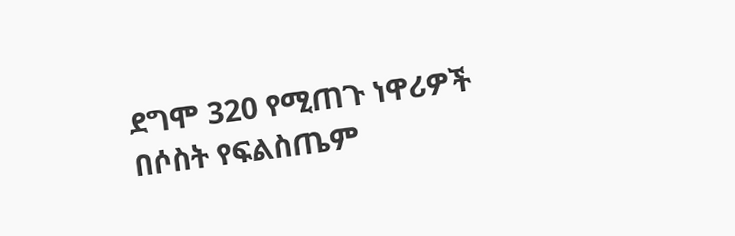ደግሞ 320 የሚጠጉ ነዋሪዎች በሶስት የፍልስጤም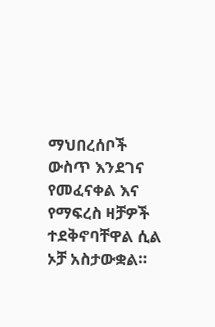ማህበረሰቦች ውስጥ እንደገና የመፈናቀል እና የማፍረስ ዛቻዎች ተደቅኖባቸዋል ሲል ኦቻ አስታውቋል።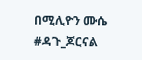በሚሊዮን ሙሴ
#ዳጉ_ጆርናል